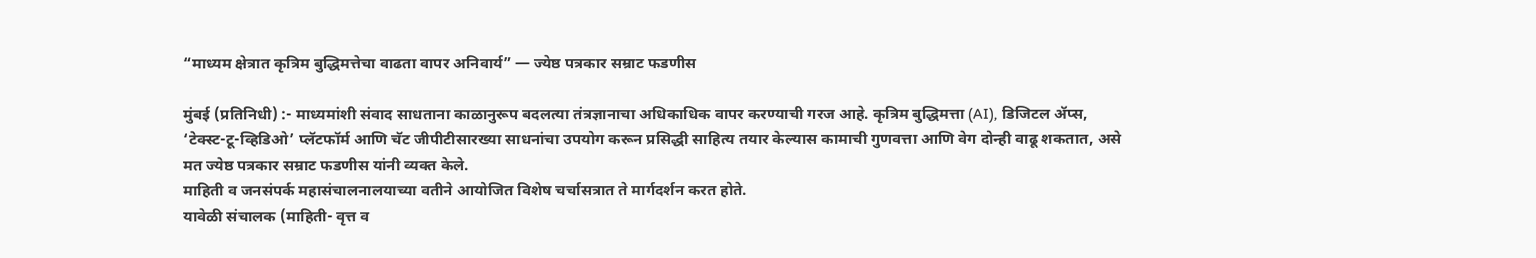“माध्यम क्षेत्रात कृत्रिम बुद्धिमत्तेचा वाढता वापर अनिवार्य” — ज्येष्ठ पत्रकार सम्राट फडणीस

मुंबई (प्रतिनिधी) :- माध्यमांशी संवाद साधताना काळानुरूप बदलत्या तंत्रज्ञानाचा अधिकाधिक वापर करण्याची गरज आहे. कृत्रिम बुद्धिमत्ता (AI), डिजिटल ॲप्स, ‘टेक्स्ट-टू-व्हिडिओ’ प्लॅटफॉर्म आणि चॅट जीपीटीसारख्या साधनांचा उपयोग करून प्रसिद्धी साहित्य तयार केल्यास कामाची गुणवत्ता आणि वेग दोन्ही वाढू शकतात, असे मत ज्येष्ठ पत्रकार सम्राट फडणीस यांनी व्यक्त केले.
माहिती व जनसंपर्क महासंचालनालयाच्या वतीने आयोजित विशेष चर्चासत्रात ते मार्गदर्शन करत होते.
यावेळी संचालक (माहिती- वृत्त व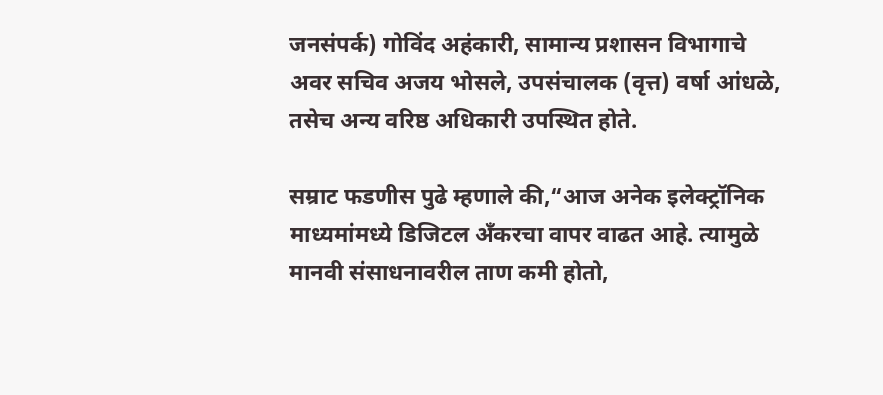जनसंपर्क) गोविंद अहंकारी, सामान्य प्रशासन विभागाचे अवर सचिव अजय भोसले, उपसंचालक (वृत्त) वर्षा आंधळे, तसेच अन्य वरिष्ठ अधिकारी उपस्थित होते.

सम्राट फडणीस पुढे म्हणाले की,“आज अनेक इलेक्ट्रॉनिक माध्यमांमध्ये डिजिटल अँकरचा वापर वाढत आहे. त्यामुळे मानवी संसाधनावरील ताण कमी होतो,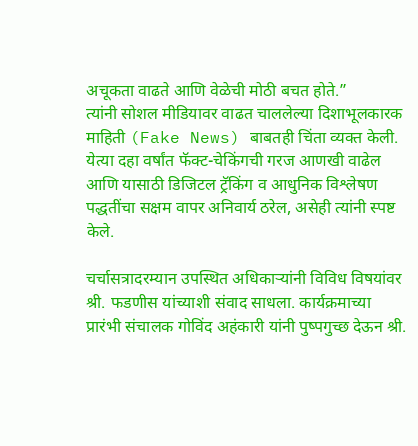अचूकता वाढते आणि वेळेची मोठी बचत होते.”
त्यांनी सोशल मीडियावर वाढत चाललेल्या दिशाभूलकारक माहिती (Fake News) बाबतही चिंता व्यक्त केली. येत्या दहा वर्षांत फॅक्ट-चेकिंगची गरज आणखी वाढेल आणि यासाठी डिजिटल ट्रॅकिंग व आधुनिक विश्लेषण पद्धतींचा सक्षम वापर अनिवार्य ठरेल, असेही त्यांनी स्पष्ट केले.

चर्चासत्रादरम्यान उपस्थित अधिकाऱ्यांनी विविध विषयांवर श्री. फडणीस यांच्याशी संवाद साधला. कार्यक्रमाच्या प्रारंभी संचालक गोविंद अहंकारी यांनी पुष्पगुच्छ देऊन श्री.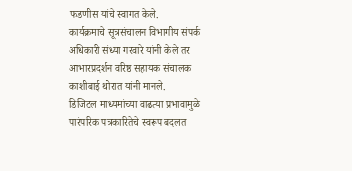फडणीस यांचे स्वागत केले.
कार्यक्रमाचे सूत्रसंचालन विभागीय संपर्क अधिकारी संध्या गरवारे यांनी केले तर आभारप्रदर्शन वरिष्ठ सहायक संचालक काशीबाई थोरात यांनी मानले.
डिजिटल माध्यमांच्या वाढत्या प्रभावामुळे पारंपरिक पत्रकारितेचे स्वरूप बदलत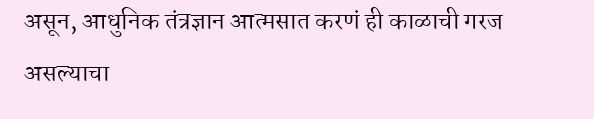असून, आधुनिक तंत्रज्ञान आत्मसात करणं ही काळाची गरज असल्याचा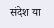संदेश या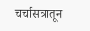चर्चासत्रातून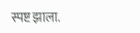स्पष्ट झाला.